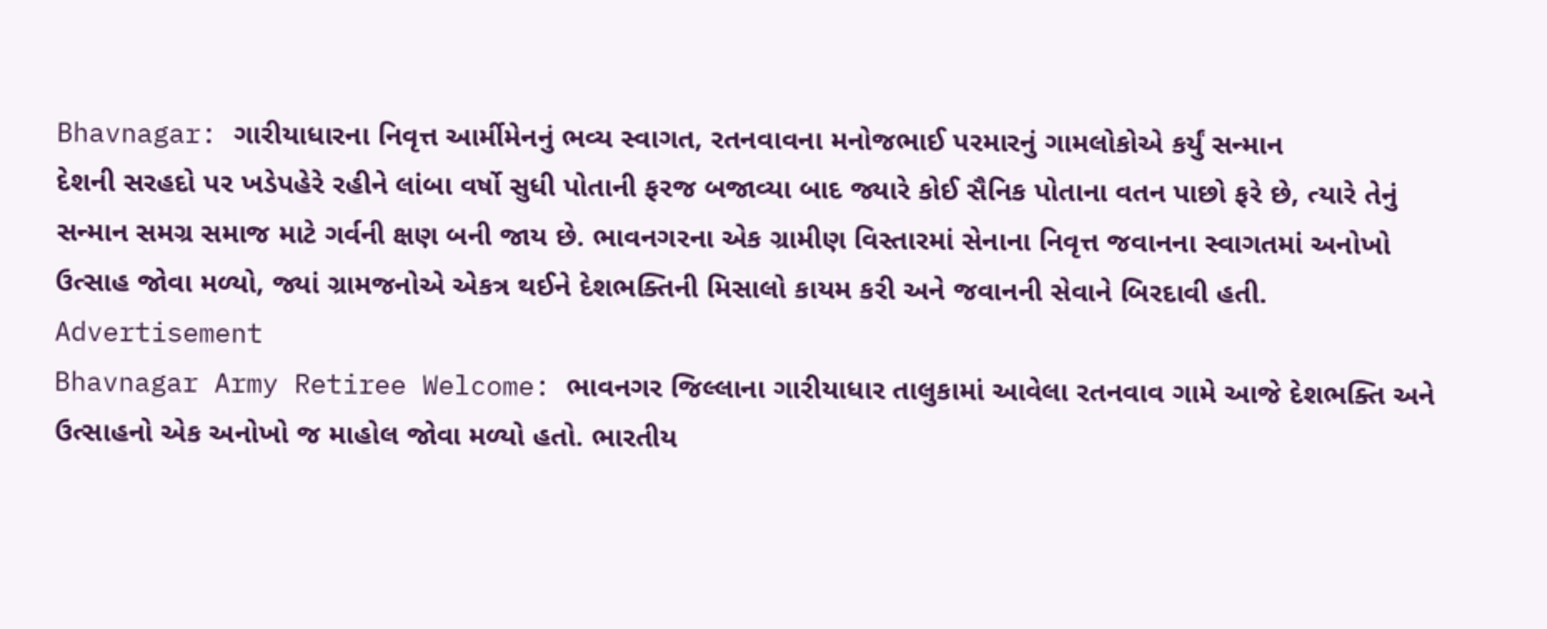Bhavnagar: ગારીયાધારના નિવૃત્ત આર્મીમેનનું ભવ્ય સ્વાગત, રતનવાવના મનોજભાઈ પરમારનું ગામલોકોએ કર્યું સન્માન
દેશની સરહદો પર ખડેપહેરે રહીને લાંબા વર્ષો સુધી પોતાની ફરજ બજાવ્યા બાદ જ્યારે કોઈ સૈનિક પોતાના વતન પાછો ફરે છે, ત્યારે તેનું સન્માન સમગ્ર સમાજ માટે ગર્વની ક્ષણ બની જાય છે. ભાવનગરના એક ગ્રામીણ વિસ્તારમાં સેનાના નિવૃત્ત જવાનના સ્વાગતમાં અનોખો ઉત્સાહ જોવા મળ્યો, જ્યાં ગ્રામજનોએ એકત્ર થઈને દેશભક્તિની મિસાલો કાયમ કરી અને જવાનની સેવાને બિરદાવી હતી.
Advertisement
Bhavnagar Army Retiree Welcome: ભાવનગર જિલ્લાના ગારીયાધાર તાલુકામાં આવેલા રતનવાવ ગામે આજે દેશભક્તિ અને ઉત્સાહનો એક અનોખો જ માહોલ જોવા મળ્યો હતો. ભારતીય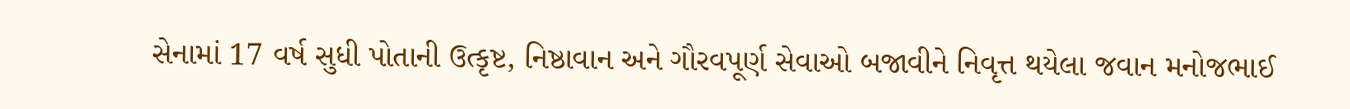સેનામાં 17 વર્ષ સુધી પોતાની ઉત્કૃષ્ટ, નિષ્ઠાવાન અને ગૌરવપૂર્ણ સેવાઓ બજાવીને નિવૃત્ત થયેલા જવાન મનોજભાઈ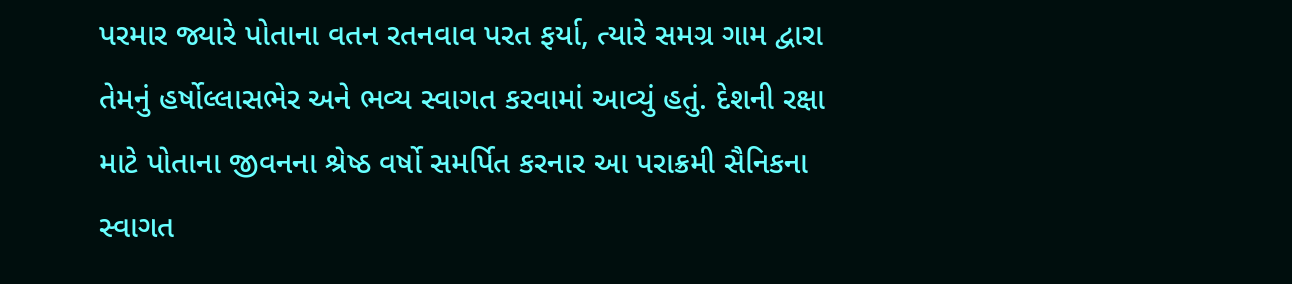પરમાર જ્યારે પોતાના વતન રતનવાવ પરત ફર્યા, ત્યારે સમગ્ર ગામ દ્વારા તેમનું હર્ષોલ્લાસભેર અને ભવ્ય સ્વાગત કરવામાં આવ્યું હતું. દેશની રક્ષા માટે પોતાના જીવનના શ્રેષ્ઠ વર્ષો સમર્પિત કરનાર આ પરાક્રમી સૈનિકના સ્વાગત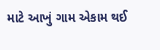માટે આખું ગામ એકામ થઈ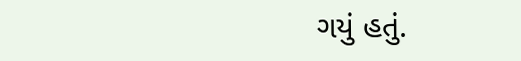ગયું હતું.